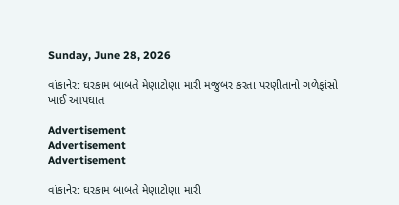Sunday, June 28, 2026

વાંકાનેર: ઘરકામ બાબતે મેણાટોણા મારી મજુબર કરતા પરણીતાનો ગળેફાંસો ખાઈ આપઘાત

Advertisement
Advertisement
Advertisement

વાંકાનેર: ઘરકામ બાબતે મેણાટોણા મારી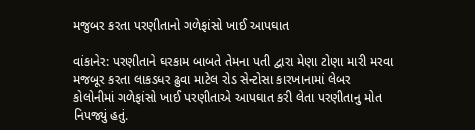મજુબર કરતા પરણીતાનો ગળેફાંસો ખાઈ આપઘાત

વાંકાનેર: પરણીતાને ઘરકામ બાબતે તેમના પતી દ્વારા મેણા ટોણા મારી મરવા મજબૂર કરતા લાકડધર ઢુવા માટેલ રોડ સેન્ટોસા કારખાનામાં લેબર કોલોનીમાં ગળેફાંસો ખાઈ પરણીતાએ આપઘાત કરી લેતા પરણીતાનુ મોત નિપજ્યું હતું.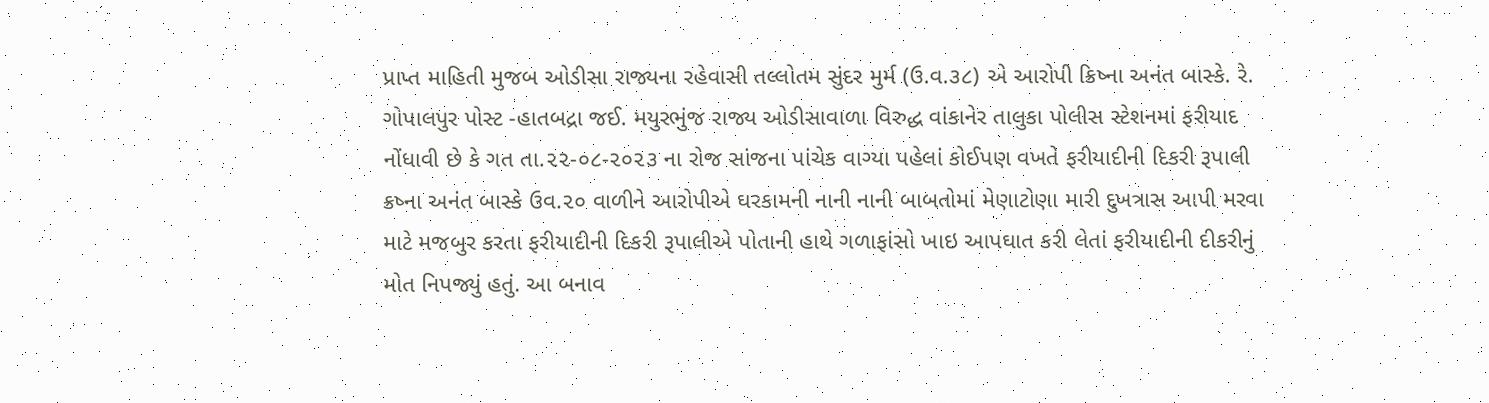પ્રાપ્ત માહિતી મુજબ ઓડીસા રાજ્યના રહેવાસી તલ્લોતમ સુંદર મુર્મ (ઉ.વ.૩૮) એ આરોપી ક્રિષ્ના અનંત બાસ્કે. રે. ગોપાલપુર પોસ્ટ -હાતબદ્રા જઈ. મયુરભુંજ રાજ્ય ઓડીસાવાળા વિરુદ્ધ વાંકાનેર તાલુકા પોલીસ સ્ટેશનમાં ફરીયાદ નોંધાવી છે કે ગત તા.૨૨-૦૮-૨૦૨૩ ના રોજ સાંજના પાંચેક વાગ્યા પહેલાં કોઈપણ વખતે ફરીયાદીની દિકરી રૂપાલી ક્રષ્ના અનંત બાસ્કે ઉવ.૨૦ વાળીને આરોપીએ ઘરકામની નાની નાની બાબતોમાં મેણાટોણા મારી દુખત્રાસ આપી મરવા માટે મજબુર કરતા ફરીયાદીની દિકરી રૂપાલીએ પોતાની હાથે ગળાફાંસો ખાઇ આપઘાત કરી લેતાં ફરીયાદીની દીકરીનું મોત નિપજ્યું હતું. આ બનાવ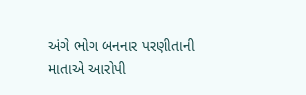અંગે ભોગ બનનાર પરણીતાની માતાએ આરોપી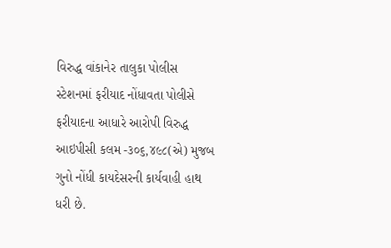વિરુદ્ધ વાંકાનેર તાલુકા પોલીસ સ્ટેશનમાં ફરીયાદ નોંધાવતા પોલીસે ફરીયાદના આધારે આરોપી વિરુદ્ધ આઇપીસી કલમ -૩૦૬,૪૯૮(એ) મુજબ ગુનો નોંધી કાયદેસરની કાર્યવાહી હાથ ધરી છે.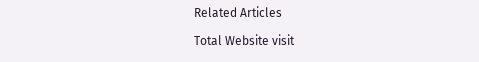Related Articles

Total Website visit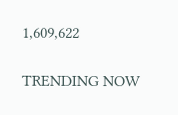1,609,622

TRENDING NOW